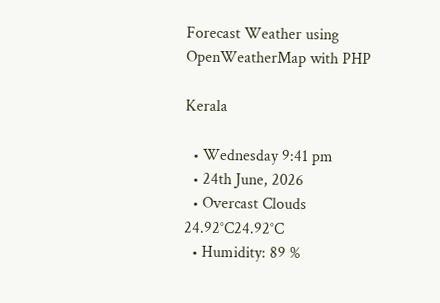Forecast Weather using OpenWeatherMap with PHP

Kerala

  • Wednesday 9:41 pm
  • 24th June, 2026
  • Overcast Clouds
24.92°C24.92°C
  • Humidity: 89 %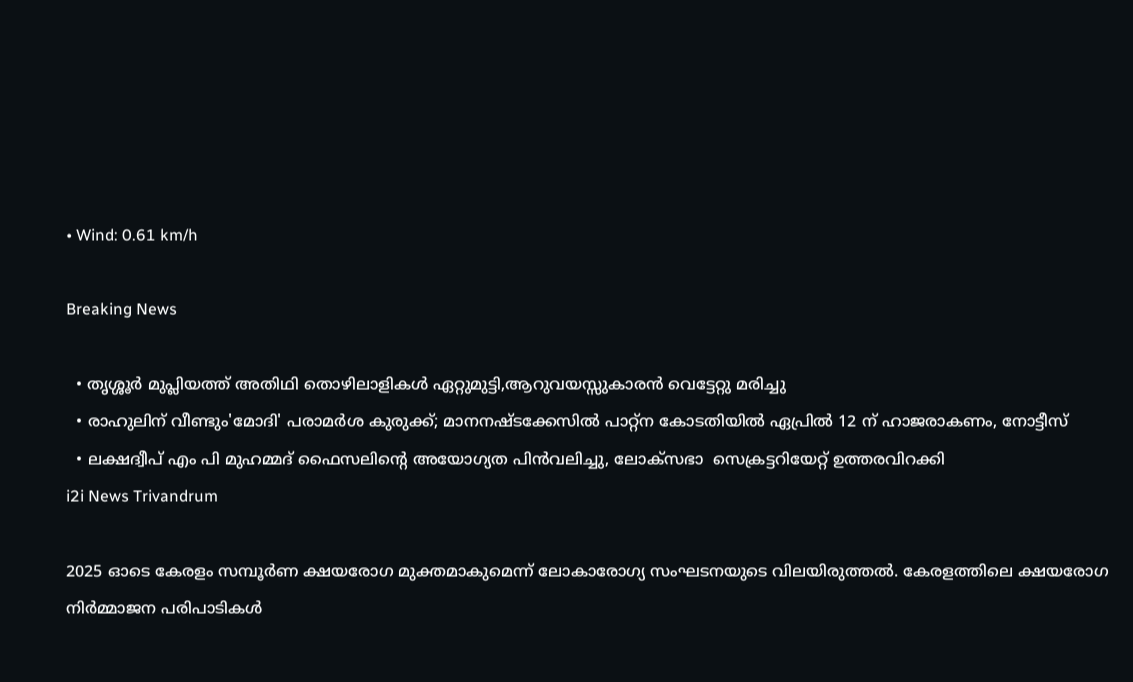• Wind: 0.61 km/h

Breaking News

  • തൃശ്ശൂർ മുപ്ലിയത്ത് അതിഥി തൊഴിലാളികൾ ഏറ്റുമുട്ടി,ആറുവയസ്സുകാരൻ വെട്ടേറ്റു മരിച്ചു
  • രാഹുലിന് വീണ്ടും'മോദി' പരാമര്‍ശ കുരുക്ക്; മാനനഷ്ടക്കേസിൽ പാറ്റ്ന കോടതിയിൽ ഏപ്രിൽ 12 ന് ഹാജരാകണം, നോട്ടീസ്
  • ലക്ഷദ്വീപ് എം പി മുഹമ്മദ് ഫൈസലിൻ്റെ അയോഗ്യത പിൻവലിച്ചു, ലോക്സഭാ  സെക്രട്ടറിയേറ്റ് ഉത്തരവിറക്കി
i2i News Trivandrum

2025 ഓടെ കേരളം സമ്പൂര്‍ണ ക്ഷയരോഗ മുക്തമാകുമെന്ന് ലോകാരോഗ്യ സംഘടനയുടെ വിലയിരുത്തല്‍. കേരളത്തിലെ ക്ഷയരോഗ നിര്‍മ്മാജന പരിപാടികള്‍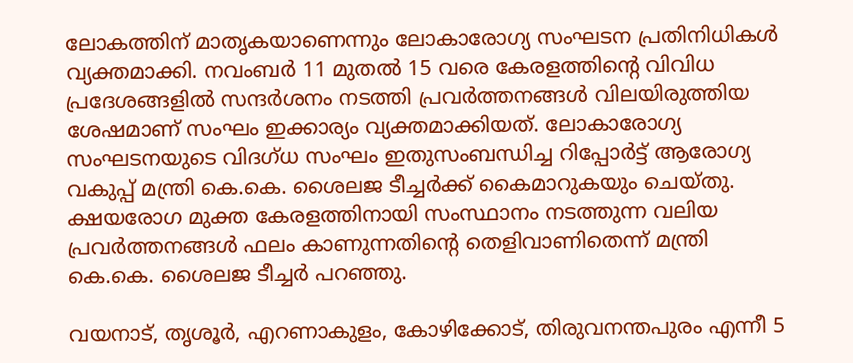ലോകത്തിന് മാതൃകയാണെന്നും ലോകാരോഗ്യ സംഘടന പ്രതിനിധികള്‍ വ്യക്തമാക്കി. നവംബര്‍ 11 മുതല്‍ 15 വരെ കേരളത്തിന്റെ വിവിധ പ്രദേശങ്ങളില്‍ സന്ദര്‍ശനം നടത്തി പ്രവര്‍ത്തനങ്ങള്‍ വിലയിരുത്തിയ ശേഷമാണ് സംഘം ഇക്കാര്യം വ്യക്തമാക്കിയത്. ലോകാരോഗ്യ സംഘടനയുടെ വിദഗ്ധ സംഘം ഇതുസംബന്ധിച്ച റിപ്പോര്‍ട്ട് ആരോഗ്യ വകുപ്പ് മന്ത്രി കെ.കെ. ശൈലജ ടീച്ചര്‍ക്ക് കൈമാറുകയും ചെയ്തു. ക്ഷയരോഗ മുക്ത കേരളത്തിനായി സംസ്ഥാനം നടത്തുന്ന വലിയ പ്രവര്‍ത്തനങ്ങള്‍ ഫലം കാണുന്നതിന്റെ തെളിവാണിതെന്ന് മന്ത്രി കെ.കെ. ശൈലജ ടീച്ചര്‍ പറഞ്ഞു.

വയനാട്, തൃശൂര്‍, എറണാകുളം, കോഴിക്കോട്, തിരുവനന്തപുരം എന്നീ 5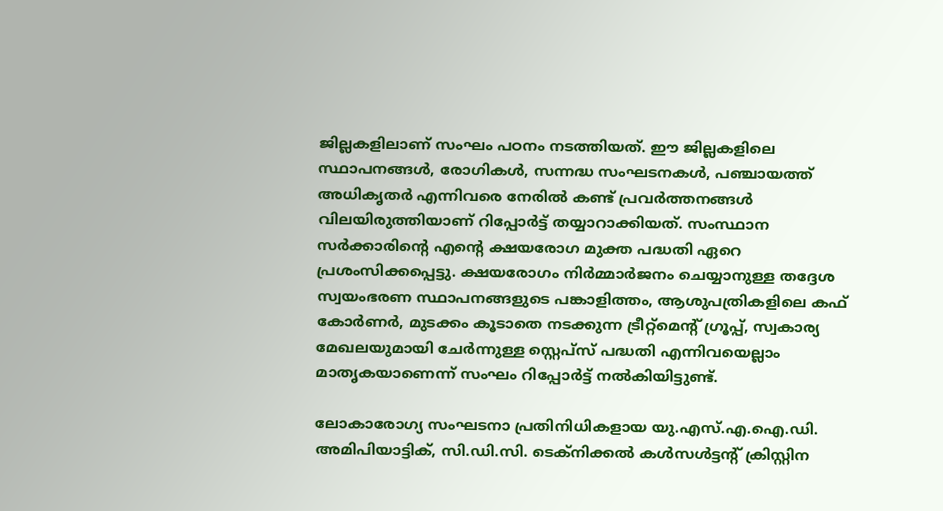ജില്ലകളിലാണ് സംഘം പഠനം നടത്തിയത്. ഈ ജില്ലകളിലെ സ്ഥാപനങ്ങള്‍, രോഗികള്‍, സന്നദ്ധ സംഘടനകള്‍, പഞ്ചായത്ത് അധികൃതര്‍ എന്നിവരെ നേരില്‍ കണ്ട് പ്രവര്‍ത്തനങ്ങള്‍ വിലയിരുത്തിയാണ് റിപ്പോര്‍ട്ട് തയ്യാറാക്കിയത്. സംസ്ഥാന സര്‍ക്കാരിന്റെ എന്റെ ക്ഷയരോഗ മുക്ത പദ്ധതി ഏറെ പ്രശംസിക്കപ്പെട്ടു. ക്ഷയരോഗം നിര്‍മ്മാര്‍ജനം ചെയ്യാനുള്ള തദ്ദേശ സ്വയംഭരണ സ്ഥാപനങ്ങളുടെ പങ്കാളിത്തം, ആശുപത്രികളിലെ കഫ് കോര്‍ണര്‍, മുടക്കം കൂടാതെ നടക്കുന്ന ട്രീറ്റ്‌മെന്റ് ഗ്രൂപ്പ്, സ്വകാര്യ മേഖലയുമായി ചേര്‍ന്നുള്ള സ്റ്റെപ്‌സ് പദ്ധതി എന്നിവയെല്ലാം മാതൃകയാണെന്ന് സംഘം റിപ്പോര്‍ട്ട് നല്‍കിയിട്ടുണ്ട്.

ലോകാരോഗ്യ സംഘടനാ പ്രതിനിധികളായ യു.എസ്.എ.ഐ.ഡി. അമിപിയാട്ടിക്, സി.ഡി.സി. ടെക്‌നിക്കല്‍ കള്‍സള്‍ട്ടന്റ് ക്രിസ്റ്റിന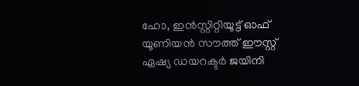ഹോ, ഇന്‍സ്റ്റിറ്റിയൂട്ട് ഓഫ് യൂണിയന്‍ സൗത്ത് ഈസ്റ്റ് ഏഷ്യ ഡയറക്ടര്‍ ജയിനി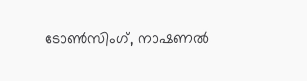ടോണ്‍സിംഗ്, നാഷണല്‍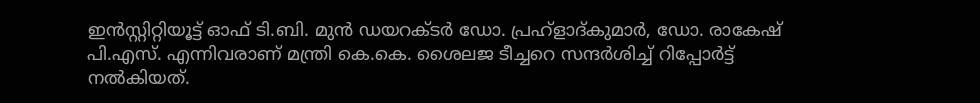ഇന്‍സ്റ്റിറ്റിയൂട്ട് ഓഫ് ടി.ബി. മുന്‍ ഡയറക്ടര്‍ ഡോ. പ്രഹ്‌ളാദ്കുമാര്‍, ഡോ. രാകേഷ് പി.എസ്. എന്നിവരാണ് മന്ത്രി കെ.കെ. ശൈലജ ടീച്ചറെ സന്ദര്‍ശിച്ച് റിപ്പോര്‍ട്ട് നല്‍കിയത്.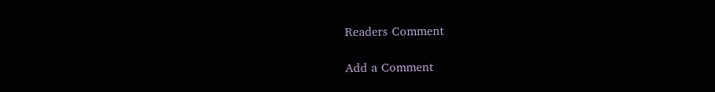Readers Comment

Add a Comment